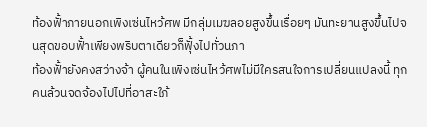ท้องฟั้าภายนอกเพิงเซ่นไหว้ศพ มีกลุ่มเมฆลอยสูงขึ้นเรื่อยๆ มันทะยานสูงขึ้นไปจนสุดขอบฟั้าเพียงพริบตาเดียวก็ฟุั้งไปทั่วนภา
ท้องฟั้ายังคงสว่างจ้า ผู้คนในเพิงเซ่นไหว้ศพไม่มีใครสนใจการเปลี่ยนแปลงนี้ ทุกคนล้วนจดจ้องไปไปที่อาสะใภ้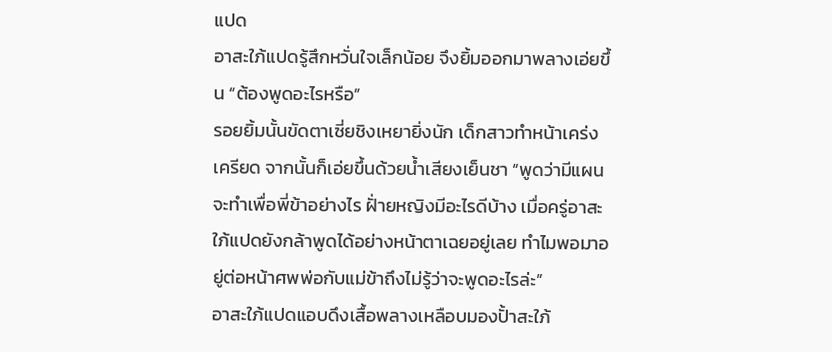แปด
อาสะใภ้แปดรู้สึกหวั่นใจเล็กน้อย จึงยิ้มออกมาพลางเอ่ยขึ้น “ต้องพูดอะไรหรือ”
รอยยิ้มนั้นขัดตาเซี่ยชิงเหยายิ่งนัก เด็กสาวทำหน้าเคร่งเครียด จากนั้นก็เอ่ยขึ้นด้วยน้ำเสียงเย็นชา “พูดว่ามีแผนจะทำเพื่อพี่ข้าอย่างไร ฝั่ายหญิงมีอะไรดีบ้าง เมื่อครู่อาสะใภ้แปดยังกล้าพูดได้อย่างหน้าตาเฉยอยู่เลย ทำไมพอมาอยู่ต่อหน้าศพพ่อกับแม่ข้าถึงไม่รู้ว่าจะพูดอะไรล่ะ”
อาสะใภ้แปดแอบดึงเสื้อพลางเหลือบมองปั้าสะใภ้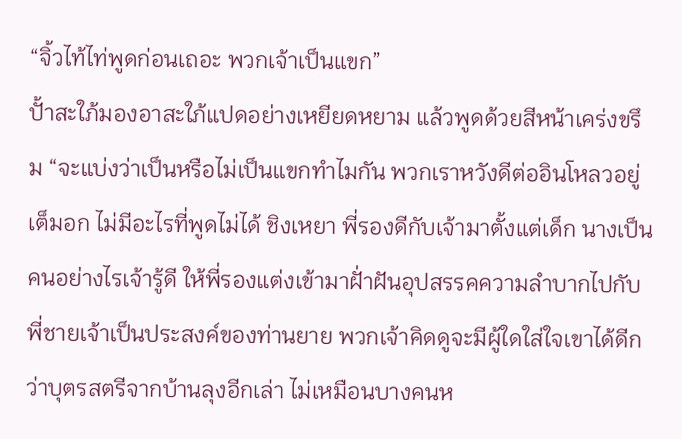“จิ้วไท้ไท่พูดก่อนเถอะ พวกเจ้าเป็นแขก”
ปั้าสะใภ้มองอาสะใภ้แปดอย่างเหยียดหยาม แล้วพูดด้วยสีหน้าเคร่งขรึม “จะแบ่งว่าเป็นหรือไม่เป็นแขกทำไมกัน พวกเราหวังดีต่ออินโหลวอยู่เต็มอก ไม่มีอะไรที่พูดไม่ได้ ชิงเหยา พี่รองดีกับเจ้ามาตั้งแต่เด็ก นางเป็นคนอย่างไรเจ้ารู้ดี ให้พี่รองแต่งเข้ามาฝั่าฝันอุปสรรคความลำบากไปกับพี่ชายเจ้าเป็นประสงค์ของท่านยาย พวกเจ้าคิดดูจะมีผู้ใดใส่ใจเขาได้ดีกว่าบุตรสตรีจากบ้านลุงอีกเล่า ไม่เหมือนบางคนห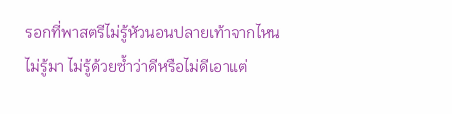รอกที่พาสตรีไม่รู้หัวนอนปลายเท้าจากไหนไม่รู้มา ไม่รู้ด้วยซ้ำว่าดีหรือไม่ดีเอาแต่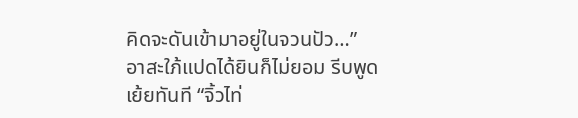คิดจะดันเข้ามาอยู่ในจวนปัว…”
อาสะใภ้แปดได้ยินก็ไม่ยอม รีบพูดเย้ยทันที “จิ้วไท่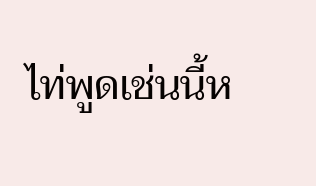ไท่พูดเช่นนี้ห